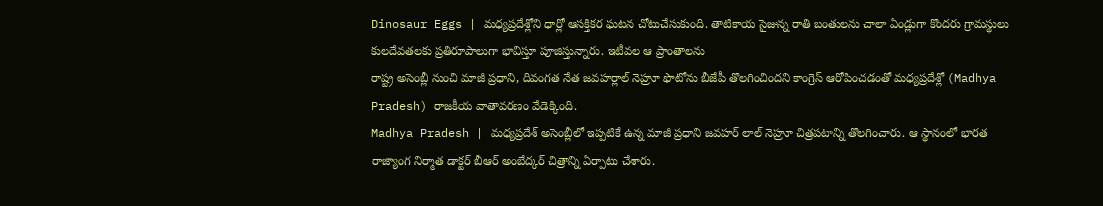Dinosaur Eggs | మధ్యప్రదేశ్లోని ధార్లో ఆసక్తికర ఘటన చోటుచేసుకుంది. తాటికాయ సైజున్న రాతి బంతులను చాలా ఏండ్లుగా కొందరు గ్రామస్థులు కులదేవతలకు ప్రతిరూపాలుగా భావిస్తూ పూజిస్తున్నారు. ఇటీవల ఆ ప్రాంతాలను
రాష్ట్ర అసెంబ్లీ నుంచి మాజీ ప్రధాని, దివంగత నేత జవహర్లాల్ నెహ్రూ ఫొటోను బీజేపీ తొలగించిందని కాంగ్రెస్ ఆరోపించడంతో మధ్యప్రదేశ్లో (Madhya Pradesh) రాజకీయ వాతావరణం వేడెక్కింది.
Madhya Pradesh | మధ్యప్రదేశ్ అసెంబ్లీలో ఇప్పటికే ఉన్న మాజీ ప్రధాని జవహర్ లాల్ నెహ్రూ చిత్రపటాన్ని తొలగించారు. ఆ స్థానంలో భారత రాజ్యాంగ నిర్మాత డాక్టర్ బీఆర్ అంబేద్కర్ చిత్రాన్ని ఏర్పాటు చేశారు.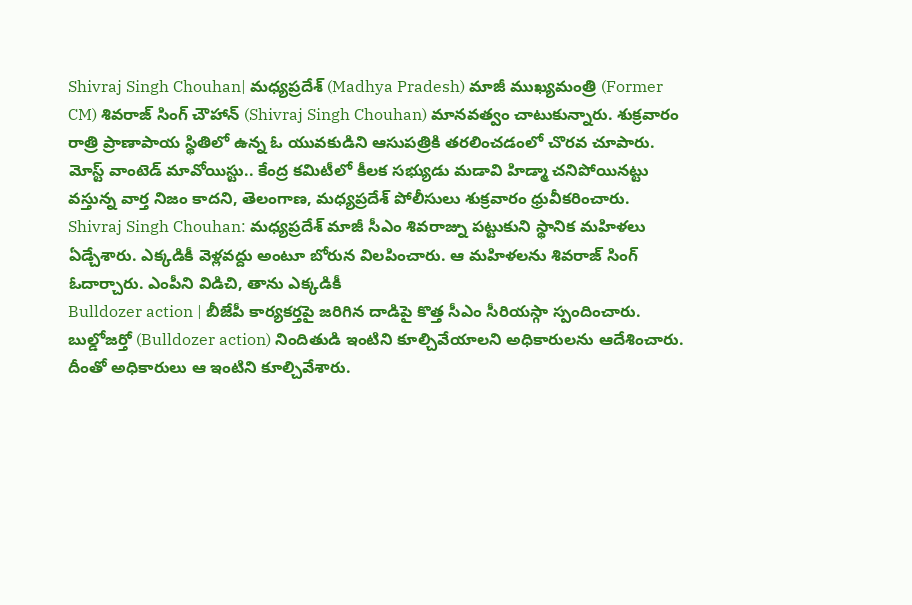Shivraj Singh Chouhan| మధ్యప్రదేశ్ (Madhya Pradesh) మాజీ ముఖ్యమంత్రి (Former CM) శివరాజ్ సింగ్ చౌహాన్ (Shivraj Singh Chouhan) మానవత్వం చాటుకున్నారు. శుక్రవారం రాత్రి ప్రాణాపాయ స్థితిలో ఉన్న ఓ యువకుడిని ఆసుపత్రికి తరలించడంలో చొరవ చూపారు.
మోస్ట్ వాంటెడ్ మావోయిస్టు.. కేంద్ర కమిటీలో కీలక సభ్యుడు మడావి హిడ్మా చనిపోయినట్టు వస్తున్న వార్త నిజం కాదని, తెలంగాణ, మధ్యప్రదేశ్ పోలీసులు శుక్రవారం ధ్రువీకరించారు.
Shivraj Singh Chouhan: మధ్యప్రదేశ్ మాజీ సీఎం శివరాజ్ను పట్టుకుని స్థానిక మహిళలు ఏడ్చేశారు. ఎక్కడికీ వెళ్లవద్దు అంటూ బోరున విలపించారు. ఆ మహిళలను శివరాజ్ సింగ్ ఓదార్చారు. ఎంపీని విడిచి, తాను ఎక్కడికీ
Bulldozer action | బీజేపీ కార్యకర్తపై జరిగిన దాడిపై కొత్త సీఎం సీరియస్గా స్పందించారు. బుల్డోజర్తో (Bulldozer action) నిందితుడి ఇంటిని కూల్చివేయాలని అధికారులను ఆదేశించారు. దీంతో అధికారులు ఆ ఇంటిని కూల్చివేశారు.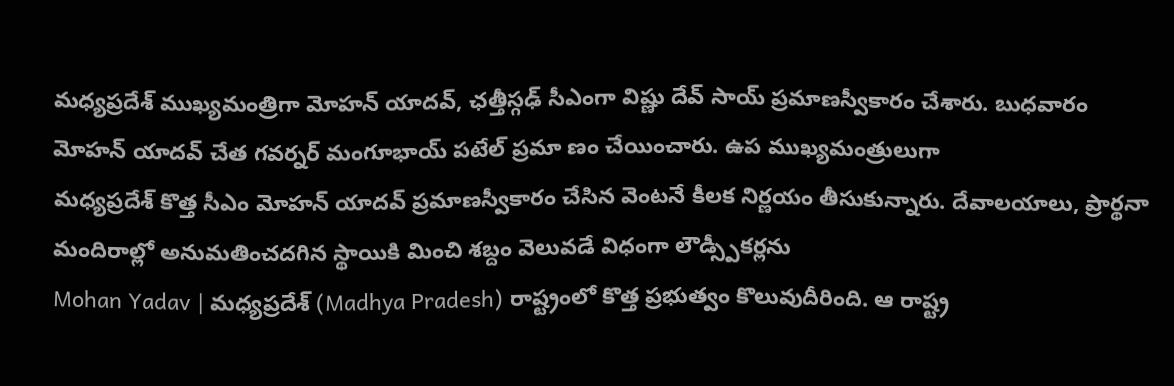మధ్యప్రదేశ్ ముఖ్యమంత్రిగా మోహన్ యాదవ్, ఛత్తీస్గఢ్ సీఎంగా విష్ణు దేవ్ సాయ్ ప్రమాణస్వీకారం చేశారు. బుధవారం మోహన్ యాదవ్ చేత గవర్నర్ మంగూభాయ్ పటేల్ ప్రమా ణం చేయించారు. ఉప ముఖ్యమంత్రులుగా
మధ్యప్రదేశ్ కొత్త సీఎం మోహన్ యాదవ్ ప్రమాణస్వీకారం చేసిన వెంటనే కీలక నిర్ణయం తీసుకున్నారు. దేవాలయాలు, ప్రార్థనా మందిరాల్లో అనుమతించదగిన స్థాయికి మించి శబ్దం వెలువడే విధంగా లౌడ్స్పీకర్లను
Mohan Yadav | మధ్యప్రదేశ్ (Madhya Pradesh) రాష్ట్రంలో కొత్త ప్రభుత్వం కొలువుదీరింది. ఆ రాష్ట్ర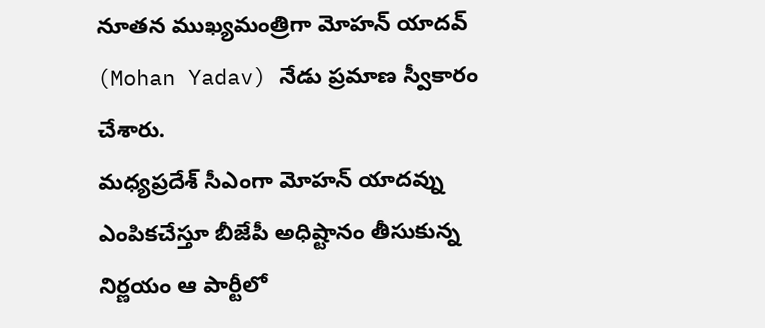నూతన ముఖ్యమంత్రిగా మోహన్ యాదవ్ (Mohan Yadav) నేడు ప్రమాణ స్వీకారం చేశారు.
మధ్యప్రదేశ్ సీఎంగా మోహన్ యాదవ్ను ఎంపికచేస్తూ బీజేపీ అధిష్టానం తీసుకున్న నిర్ణయం ఆ పార్టీలో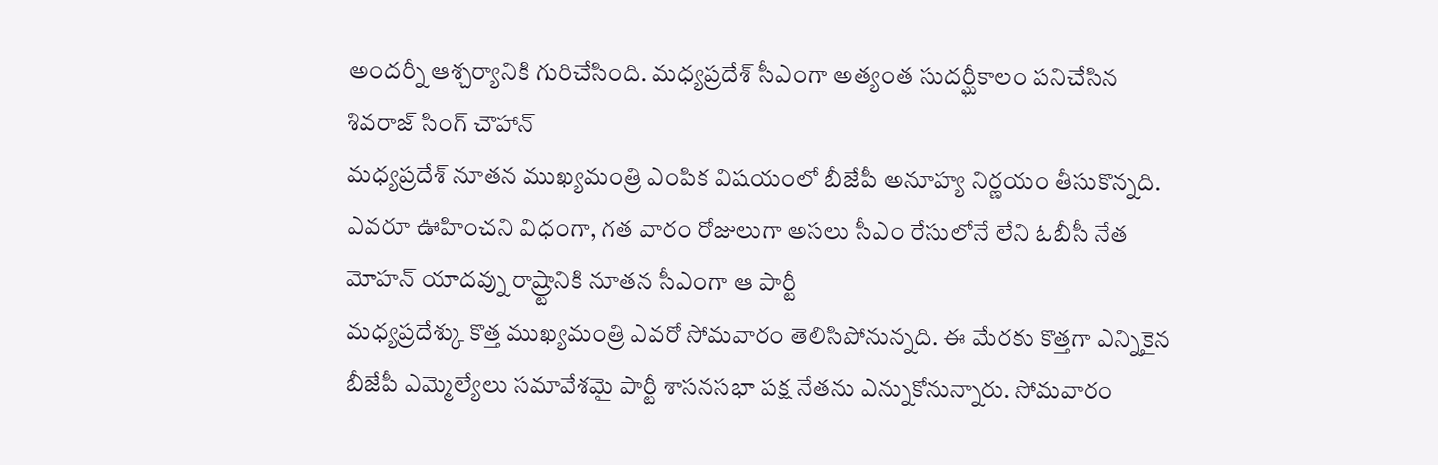అందర్నీ ఆశ్చర్యానికి గురిచేసింది. మధ్యప్రదేశ్ సీఎంగా అత్యంత సుదర్ఘీకాలం పనిచేసిన శివరాజ్ సింగ్ చౌహాన్
మధ్యప్రదేశ్ నూతన ముఖ్యమంత్రి ఎంపిక విషయంలో బీజేపీ అనూహ్య నిర్ణయం తీసుకొన్నది. ఎవరూ ఊహించని విధంగా, గత వారం రోజులుగా అసలు సీఎం రేసులోనే లేని ఓబీసీ నేత మోహన్ యాదవ్ను రాష్ర్టానికి నూతన సీఎంగా ఆ పార్టీ
మధ్యప్రదేశ్కు కొత్త ముఖ్యమంత్రి ఎవరో సోమవారం తెలిసిపోనున్నది. ఈ మేరకు కొత్తగా ఎన్నికైన బీజేపీ ఎమ్మెల్యేలు సమావేశమై పార్టీ శాసనసభా పక్ష నేతను ఎన్నుకోనున్నారు. సోమవారం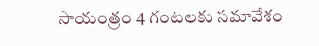సాయంత్రం 4 గంటలకు సమావేశం